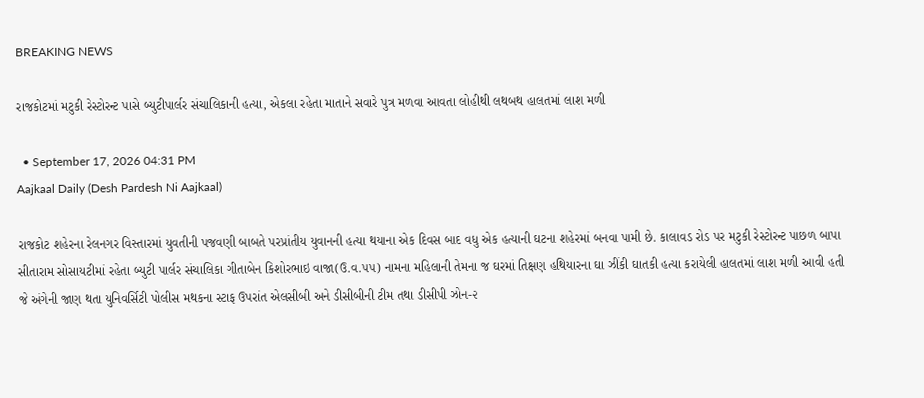BREAKING NEWS

રાજકોટમાં મટુકી રેસ્ટોરન્ટ પાસે બ્યુટીપાર્લર સંચાલિકાની હત્યા, એકલા રહેતા માતાને સવારે પુત્ર મળવા આવતા લોહીથી લથબથ હાલતમાં લાશ મળી

  • September 17, 2026 04:31 PM
Aajkaal Daily (Desh Pardesh Ni Aajkaal)

રાજકોટ શહેરના રેલનગર વિસ્તારમાં યુવતીની પજવણી બાબતે પરપ્રાંતીય યુવાનની હત્યા થયાના એક દિવસ બાદ વધુ એક હત્યાની ઘટના શહેરમાં બનવા પામી છે. કાલાવડ રોડ પર મટુકી રેસ્ટોરન્ટ પાછળ બાપા સીતારામ સોસાયટીમાં રહેતા બ્યુટી પાર્લર સંચાલિકા ગીતાબેન કિશોરભાઇ વાજા(ઉ.વ.૫૫) નામના મહિલાની તેમના જ ઘરમાં તિક્ષણ હથિયારના ઘા ઝીંકી ઘાતકી હત્યા કરાયેલી હાલતમાં લાશ મળી આવી હતી જે અંગેની જાણ થતા યુનિવર્સિટી પોલીસ મથકના સ્ટાફ ઉપરાંત એલસીબી અને ડીસીબીની ટીમ તથા ડીસીપી ઝોન-૨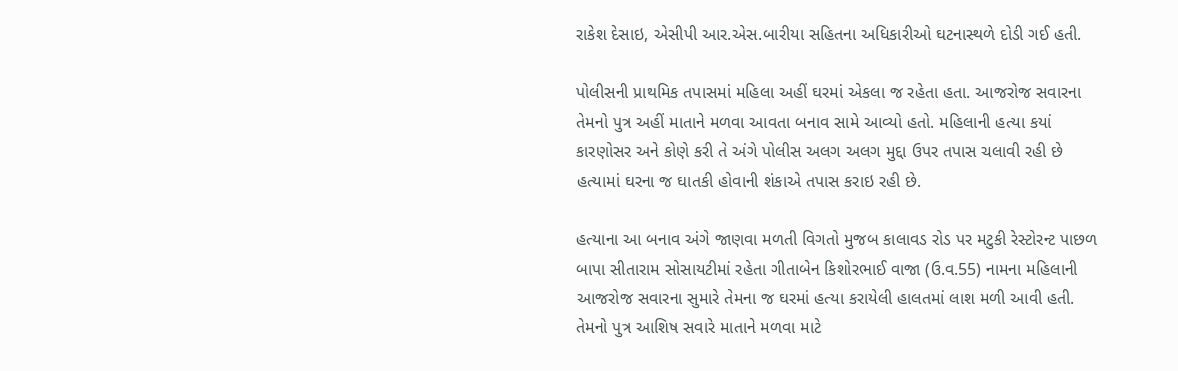રાકેશ દેસાઇ, એસીપી આર.એસ.બારીયા સહિતના અધિકારીઓ ઘટનાસ્થળે દોડી ગઈ હતી.

પોલીસની પ્રાથમિક તપાસમાં મહિલા અહીં ઘરમાં એકલા જ રહેતા હતા. આજરોજ સવારના તેમનો પુત્ર અહીં માતાને મળવા આવતા બનાવ સામે આવ્યો હતો. મહિલાની હત્યા કયાં કારણોસર અને કોણે કરી તે અંગે પોલીસ અલગ અલગ મુદ્દા ઉપર તપાસ ચલાવી રહી છે હત્યામાં ઘરના જ ઘાતકી હોવાની શંકાએ તપાસ કરાઇ રહી છે.

હત્યાના આ બનાવ અંગે જાણવા મળતી વિગતો મુજબ કાલાવડ રોડ પર મટુકી રેસ્ટોરન્ટ પાછળ બાપા સીતારામ સોસાયટીમાં રહેતા ગીતાબેન કિશોરભાઈ વાજા (ઉ.વ.55) નામના મહિલાની આજરોજ સવારના સુમારે તેમના જ ઘરમાં હત્યા કરાયેલી હાલતમાં લાશ મળી આવી હતી. તેમનો પુત્ર આશિષ સવારે માતાને મળવા માટે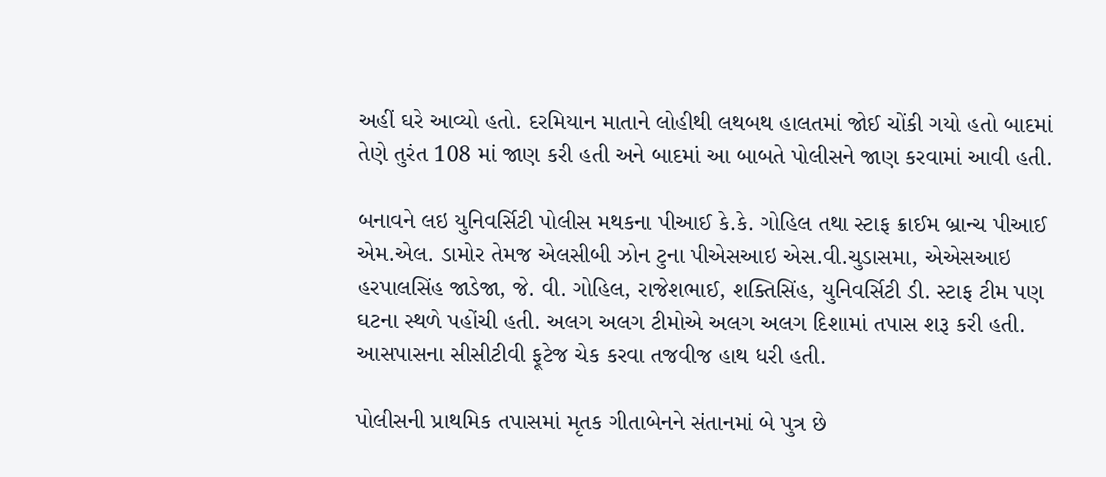અહીં ઘરે આવ્યો હતો. દરમિયાન માતાને લોહીથી લથબથ હાલતમાં જોઈ ચોંકી ગયો હતો બાદમાં તેણે તુરંત 108 માં જાણ કરી હતી અને બાદમાં આ બાબતે પોલીસને જાણ કરવામાં આવી હતી.

બનાવને લઇ યુનિવર્સિટી પોલીસ મથકના પીઆઈ કે.કે. ગોહિલ તથા સ્ટાફ ક્રાઈમ બ્રાન્ચ પીઆઈ એમ.એલ. ડામોર તેમજ એલસીબી ઝોન ટુના પીએસઆઇ એસ.વી.ચુડાસમા, એએસઆઇ હરપાલસિંહ જાડેજા, જે. વી. ગોહિલ, રાજેશભાઈ, શક્તિસિંહ, યુનિવર્સિટી ડી. સ્ટાફ ટીમ પણ ઘટના સ્થળે પહોંચી હતી. અલગ અલગ ટીમોએ અલગ અલગ દિશામાં તપાસ શરૂ કરી હતી. આસપાસના સીસીટીવી ફૂટેજ ચેક કરવા તજવીજ હાથ ધરી હતી.

પોલીસની પ્રાથમિક તપાસમાં મૃતક ગીતાબેનને સંતાનમાં બે પુત્ર છે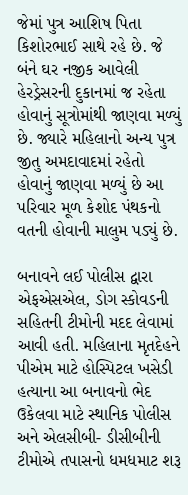જેમાં પુત્ર આશિષ પિતા કિશોરભાઈ સાથે રહે છે. જે બંને ઘર નજીક આવેલી હેરડ્રેસરની દુકાનમાં જ રહેતા હોવાનું સૂત્રોમાંથી જાણવા મળ્યું છે. જ્યારે મહિલાનો અન્ય પુત્ર જીતુ અમદાવાદમાં રહેતો હોવાનું જાણવા મળ્યું છે આ પરિવાર મૂળ કેશોદ પંથકનો વતની હોવાની માલુમ પડ્યું છે.

બનાવને લઈ પોલીસ દ્વારા એફએસએલ, ડોગ સ્કોવડની સહિતની ટીમોની મદદ લેવામાં આવી હતી. મહિલાના મૃતદેહને પીએમ માટે હોસ્પિટલ ખસેડી હત્યાના આ બનાવનો ભેદ ઉકેલવા માટે સ્થાનિક પોલીસ અને એલસીબી- ડીસીબીની ટીમોએ તપાસનો ધમધમાટ શરૂ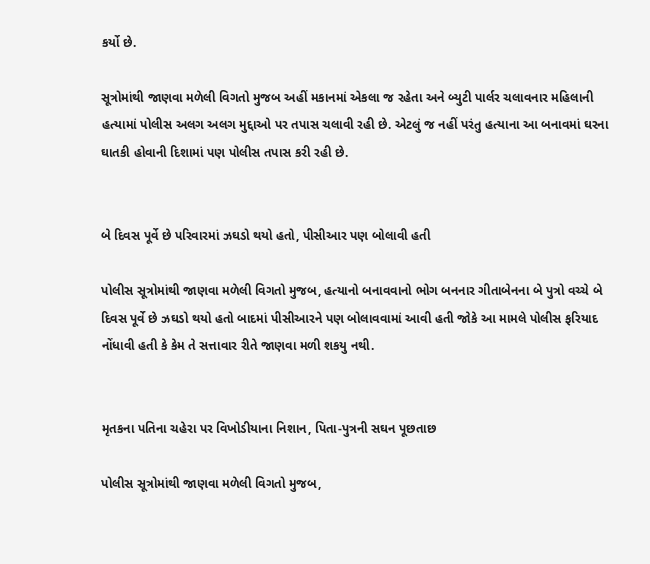કર્યો છે.

સૂત્રોમાંથી જાણવા મળેલી વિગતો મુજબ અહીં મકાનમાં એકલા જ રહેતા અને બ્યુટી પાર્લર ચલાવનાર મહિલાની હત્યામાં પોલીસ અલગ અલગ મુદ્દાઓ પર તપાસ ચલાવી રહી છે. એટલું જ નહીં પરંતુ હત્યાના આ બનાવમાં ઘરના ઘાતકી હોવાની દિશામાં પણ પોલીસ તપાસ કરી રહી છે.


બે દિવસ પૂર્વે છે પરિવારમાં ઝઘડો થયો હતો, પીસીઆર પણ બોલાવી હતી

પોલીસ સૂત્રોમાંથી જાણવા મળેલી વિગતો મુજબ, હત્યાનો બનાવવાનો ભોગ બનનાર ગીતાબેનના બે પુત્રો વચ્ચે બે દિવસ પૂર્વે છે ઝઘડો થયો હતો બાદમાં પીસીઆરને પણ બોલાવવામાં આવી હતી જોકે આ મામલે પોલીસ ફરિયાદ નોંધાવી હતી કે કેમ તે સત્તાવાર રીતે જાણવા મળી શકયુ નથી.


મૃતકના પતિના ચહેરા પર વિખોડીયાના નિશાન, પિતા-પુત્રની સઘન પૂછતાછ

પોલીસ સૂત્રોમાંથી જાણવા મળેલી વિગતો મુજબ,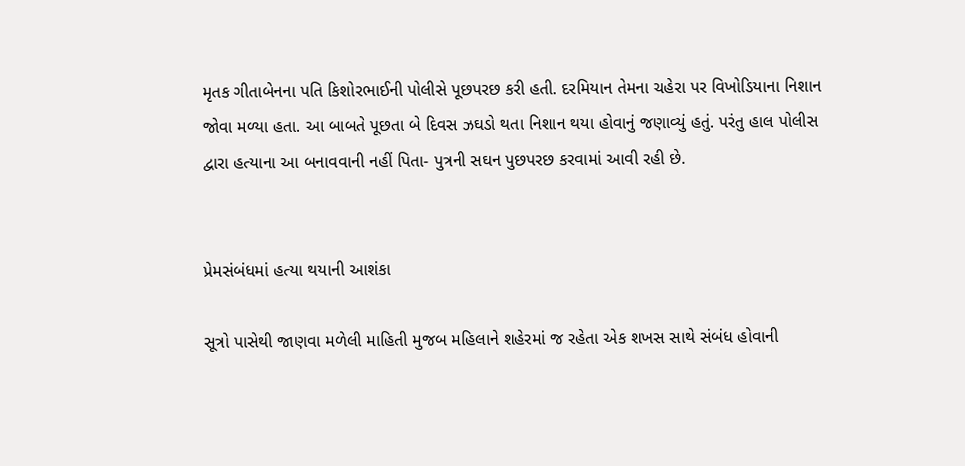મૃતક ગીતાબેનના પતિ કિશોરભાઈની પોલીસે પૂછપરછ કરી હતી. દરમિયાન તેમના ચહેરા પર વિખોડિયાના નિશાન જોવા મળ્યા હતા. આ બાબતે પૂછતા બે દિવસ ઝઘડો થતા નિશાન થયા હોવાનું જણાવ્યું હતું. પરંતુ હાલ પોલીસ દ્વારા હત્યાના આ બનાવવાની નહીં પિતા- પુત્રની સઘન પુછપરછ કરવામાં આવી રહી છે.


પ્રેમસંબંધમાં હત્યા થયાની આશંકા

સૂત્રો પાસેથી જાણવા મળેલી માહિતી મુજબ મહિલાને શહેરમાં જ રહેતા એક શખસ સાથે સંબંધ હોવાની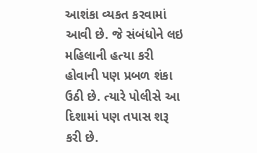આશંકા વ્યકત કરવામાં આવી છે. જે સંબંધોને લઇ મહિલાની હત્યા કરી હોવાની પણ પ્રબળ શંકા ઉઠી છે. ત્યારે પોલીસે આ દિશામાં પણ તપાસ શરૂ કરી છે.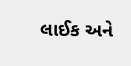લાઈક અને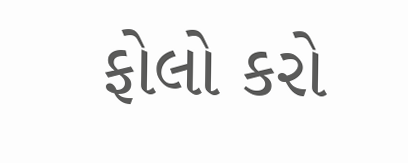ફોલો કરો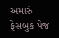અમારું ફેસબુક પેજ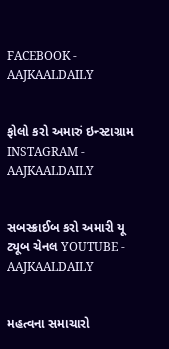FACEBOOK - AAJKAALDAILY


ફોલો કરો અમારું ઇન્સ્ટાગ્રામ INSTAGRAM - AAJKAALDAILY


સબસ્ક્રાઈબ કરો અમારી યૂ ટ્યૂબ ચેનલ YOUTUBE - AAJKAALDAILY


મહત્વના સમાચારો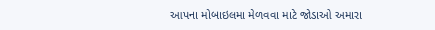આપના મોબાઇલમા મેળવવા માટે જોડાઓ અમારા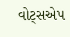વોટ્સએપ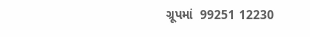ગ્રૂપમાં  99251 12230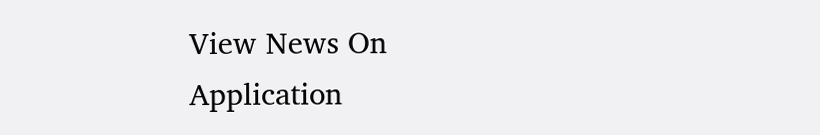View News On Application